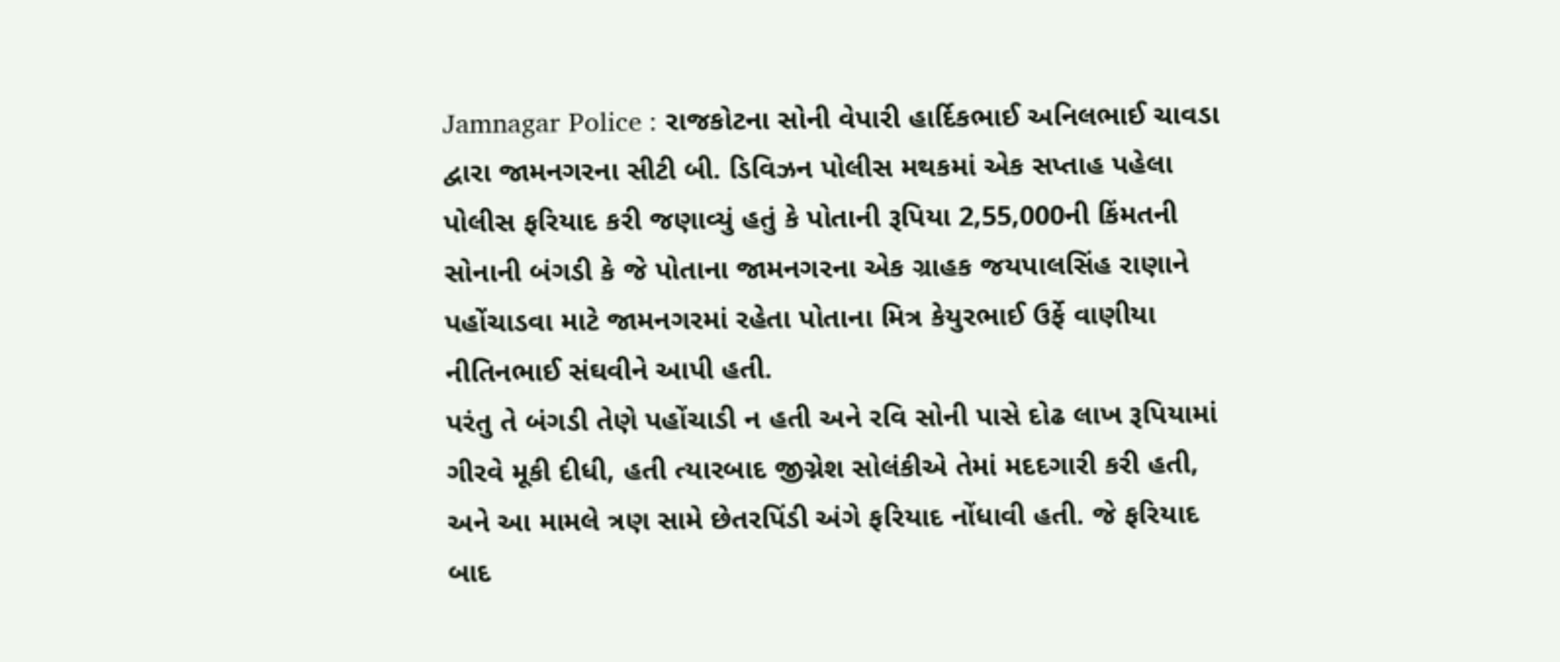Jamnagar Police : રાજકોટના સોની વેપારી હાર્દિકભાઈ અનિલભાઈ ચાવડા દ્વારા જામનગરના સીટી બી. ડિવિઝન પોલીસ મથકમાં એક સપ્તાહ પહેલા પોલીસ ફરિયાદ કરી જણાવ્યું હતું કે પોતાની રૂપિયા 2,55,000ની કિંમતની સોનાની બંગડી કે જે પોતાના જામનગરના એક ગ્રાહક જયપાલસિંહ રાણાને પહોંચાડવા માટે જામનગરમાં રહેતા પોતાના મિત્ર કેયુરભાઈ ઉર્ફે વાણીયા નીતિનભાઈ સંઘવીને આપી હતી.
પરંતુ તે બંગડી તેણે પહોંચાડી ન હતી અને રવિ સોની પાસે દોઢ લાખ રૂપિયામાં ગીરવે મૂકી દીધી, હતી ત્યારબાદ જીગ્નેશ સોલંકીએ તેમાં મદદગારી કરી હતી, અને આ મામલે ત્રણ સામે છેતરપિંડી અંગે ફરિયાદ નોંધાવી હતી. જે ફરિયાદ બાદ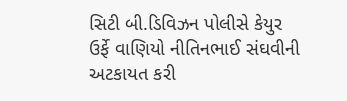સિટી બી.ડિવિઝન પોલીસે કેયુર ઉર્ફે વાણિયો નીતિનભાઈ સંઘવીની અટકાયત કરી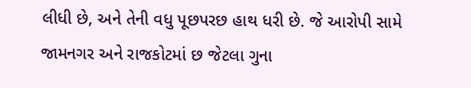લીધી છે, અને તેની વધુ પૂછપરછ હાથ ધરી છે. જે આરોપી સામે જામનગર અને રાજકોટમાં છ જેટલા ગુના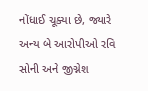નોંધાઈ ચૂક્યા છે, જ્યારે અન્ય બે આરોપીઓ રવિ સોની અને જીગ્નેશ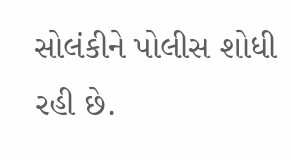સોલંકીને પોલીસ શોધી રહી છે.